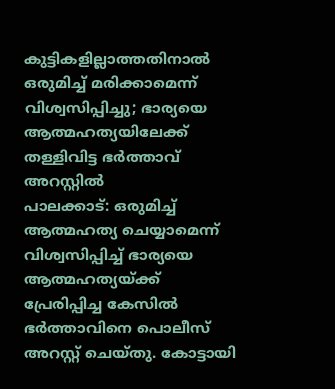കുട്ടികളില്ലാത്തതിനാൽ ഒരുമിച്ച് മരിക്കാമെന്ന് വിശ്വസിപ്പിച്ചു; ഭാര്യയെ ആത്മഹത്യയിലേക്ക് തള്ളിവിട്ട ഭർത്താവ് അറസ്റ്റിൽ
പാലക്കാട്: ഒരുമിച്ച് ആത്മഹത്യ ചെയ്യാമെന്ന് വിശ്വസിപ്പിച്ച് ഭാര്യയെ ആത്മഹത്യയ്ക്ക് പ്രേരിപ്പിച്ച കേസിൽ ഭർത്താവിനെ പൊലീസ് അറസ്റ്റ് ചെയ്തു. കോട്ടായി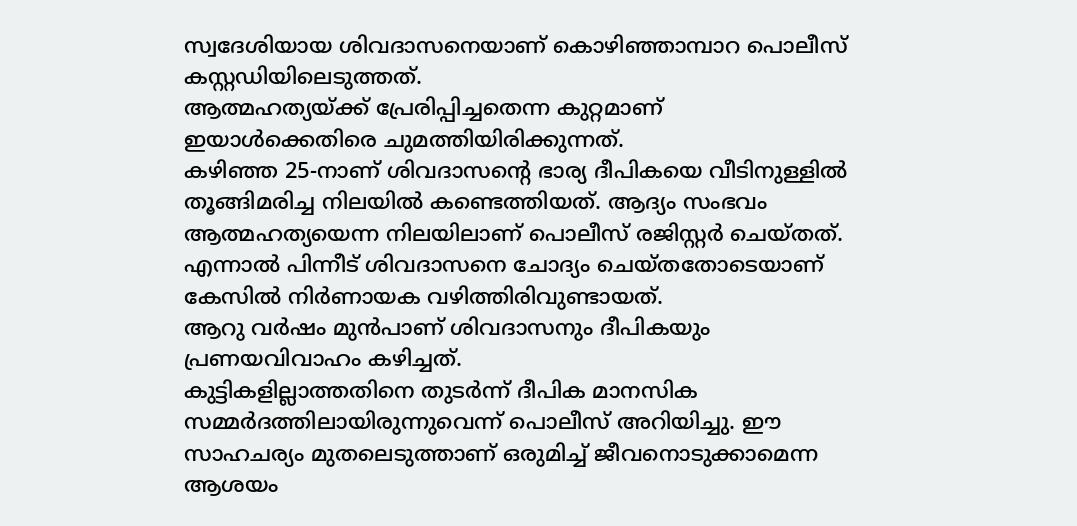സ്വദേശിയായ ശിവദാസനെയാണ് കൊഴിഞ്ഞാമ്പാറ പൊലീസ് കസ്റ്റഡിയിലെടുത്തത്.
ആത്മഹത്യയ്ക്ക് പ്രേരിപ്പിച്ചതെന്ന കുറ്റമാണ് ഇയാൾക്കെതിരെ ചുമത്തിയിരിക്കുന്നത്.
കഴിഞ്ഞ 25-നാണ് ശിവദാസന്റെ ഭാര്യ ദീപികയെ വീടിനുള്ളിൽ തൂങ്ങിമരിച്ച നിലയിൽ കണ്ടെത്തിയത്. ആദ്യം സംഭവം ആത്മഹത്യയെന്ന നിലയിലാണ് പൊലീസ് രജിസ്റ്റർ ചെയ്തത്.
എന്നാൽ പിന്നീട് ശിവദാസനെ ചോദ്യം ചെയ്തതോടെയാണ് കേസിൽ നിർണായക വഴിത്തിരിവുണ്ടായത്.
ആറു വർഷം മുൻപാണ് ശിവദാസനും ദീപികയും പ്രണയവിവാഹം കഴിച്ചത്.
കുട്ടികളില്ലാത്തതിനെ തുടർന്ന് ദീപിക മാനസിക സമ്മർദത്തിലായിരുന്നുവെന്ന് പൊലീസ് അറിയിച്ചു. ഈ സാഹചര്യം മുതലെടുത്താണ് ഒരുമിച്ച് ജീവനൊടുക്കാമെന്ന ആശയം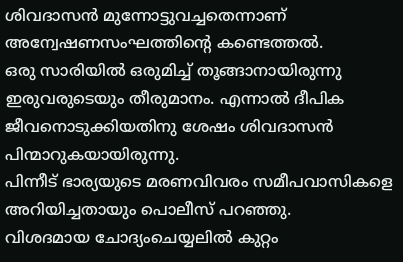ശിവദാസൻ മുന്നോട്ടുവച്ചതെന്നാണ് അന്വേഷണസംഘത്തിന്റെ കണ്ടെത്തൽ.
ഒരു സാരിയിൽ ഒരുമിച്ച് തൂങ്ങാനായിരുന്നു ഇരുവരുടെയും തീരുമാനം. എന്നാൽ ദീപിക ജീവനൊടുക്കിയതിനു ശേഷം ശിവദാസൻ പിന്മാറുകയായിരുന്നു.
പിന്നീട് ഭാര്യയുടെ മരണവിവരം സമീപവാസികളെ അറിയിച്ചതായും പൊലീസ് പറഞ്ഞു.
വിശദമായ ചോദ്യംചെയ്യലിൽ കുറ്റം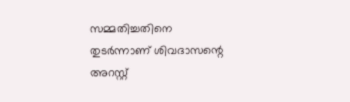സമ്മതിച്ചതിനെ തുടർന്നാണ് ശിവദാസന്റെ അറസ്റ്റ്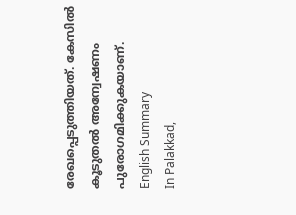രേഖപ്പെടുത്തിയത്. കേസിൽ കൂടുതൽ അന്വേഷണം പുരോഗമിക്കുകയാണ്.
English Summary
In Palakkad,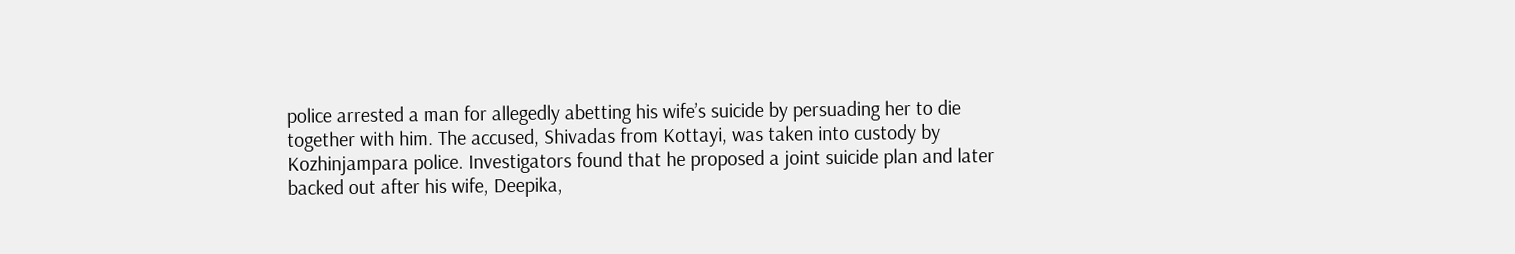police arrested a man for allegedly abetting his wife’s suicide by persuading her to die together with him. The accused, Shivadas from Kottayi, was taken into custody by Kozhinjampara police. Investigators found that he proposed a joint suicide plan and later backed out after his wife, Deepika,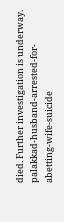died. Further investigation is underway.
palakkad-husband-arrested-for-abetting-wife-suicide